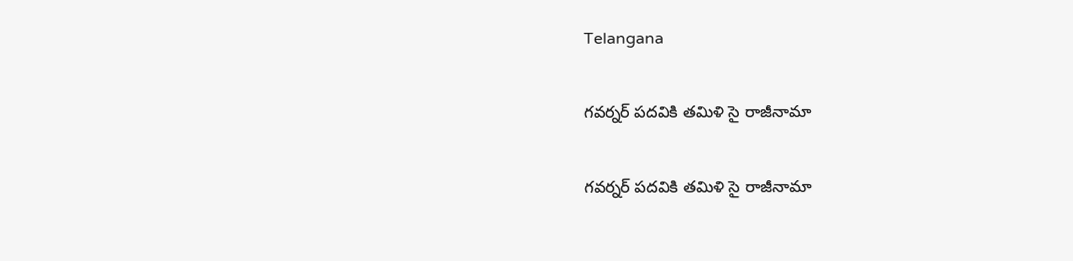Telangana

గవర్నర్ పదవికి తమిళి సై రాజీనామా

గవర్నర్ పదవికి తమిళి సై రాజీనామా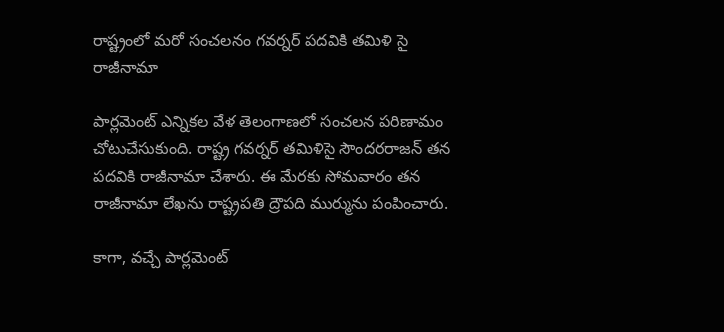రాష్ట్రంలో మరో సంచలనం గవర్నర్ పదవికి తమిళి సై రాజీనామా

పార్లమెంట్ ఎన్నికల వేళ తెలంగాణలో సంచలన పరిణామం చోటుచేసుకుంది. రాష్ట్ర గవర్నర్ తమిళిసై సౌందరరాజన్ తన పదవికి రాజీనామా చేశారు. ఈ మేరకు సోమవారం తన రాజీనామా లేఖను రాష్ట్రపతి ద్రౌపది ముర్మును పంపించారు.

కాగా, వచ్చే పార్లమెంట్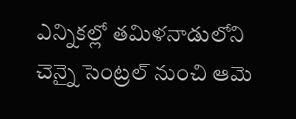ఎన్నికల్లో తమిళనాడులోని చెన్నై సెంట్రల్ నుంచి ఆమె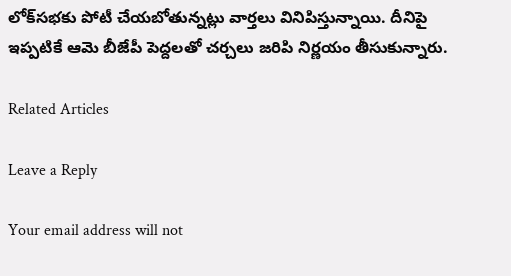లోక్‌సభకు పోటీ చేయబోతున్నట్లు వార్తలు వినిపిస్తున్నాయి. దీనిపై ఇప్పటికే ఆమె బీజేపీ పెద్దలతో చర్చలు జరిపి నిర్ణయం తీసుకున్నారు.

Related Articles

Leave a Reply

Your email address will not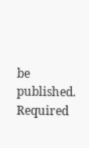be published. Required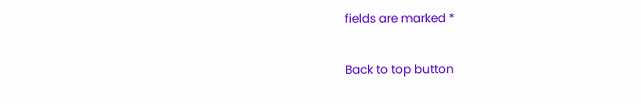fields are marked *

Back to top button